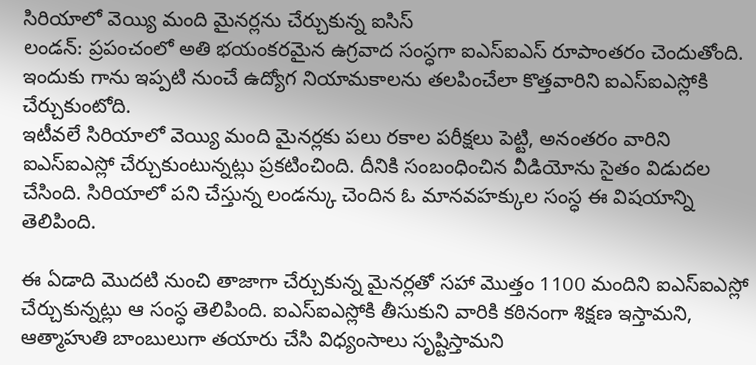సిరియాలో వెయ్యి మంది మైనర్లను చేర్చుకున్న ఐసిస్
లండన్: ప్రపంచంలో అతి భయంకరమైన ఉగ్రవాద సంస్ధగా ఐఎస్ఐఎస్ రూపాంతరం చెందుతోంది. ఇందుకు గాను ఇప్పటి నుంచే ఉద్యోగ నియామకాలను తలపించేలా కొత్తవారిని ఐఎస్ఐఎస్లోకి చేర్చుకుంటోది.
ఇటీవలే సిరియాలో వెయ్యి మంది మైనర్లకు పలు రకాల పరీక్షలు పెట్టి, అనంతరం వారిని ఐఎస్ఐఎస్లో చేర్చుకుంటున్నట్లు ప్రకటించింది. దీనికి సంబంధించిన వీడియోను సైతం విడుదల చేసింది. సిరియాలో పని చేస్తున్న లండన్కు చెందిన ఓ మానవహక్కుల సంస్ధ ఈ విషయాన్ని తెలిపింది.

ఈ ఏడాది మొదటి నుంచి తాజాగా చేర్చుకున్న మైనర్లతో సహా మొత్తం 1100 మందిని ఐఎస్ఐఎస్లో చేర్చుకున్నట్లు ఆ సంస్ధ తెలిపింది. ఐఎస్ఐఎస్లోకి తీసుకుని వారికి కఠినంగా శిక్షణ ఇస్తామని, ఆత్మాహుతి బాంబులుగా తయారు చేసి విధ్యంసాలు సృష్టిస్తామని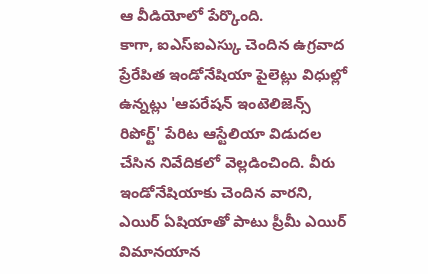ఆ వీడియోలో పేర్కొంది.
కాగా, ఐఎస్ఐఎస్కు చెందిన ఉగ్రవాద ప్రేరేపిత ఇండోనేషియా పైలెట్లు విధుల్లో ఉన్నట్లు 'ఆపరేషన్ ఇంటెలిజెన్స్ రిపోర్ట్' పేరిట ఆస్టేలియా విడుదల చేసిన నివేదికలో వెల్లడించింది. వీరు ఇండోనేషియాకు చెందిన వారని, ఎయిర్ ఏషియాతో పాటు ప్రీమీ ఎయిర్ విమానయాన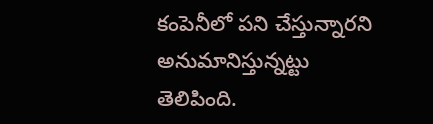కంపెనీలో పని చేస్తున్నారని అనుమానిస్తున్నట్టు తెలిపింది.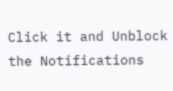Click it and Unblock the Notifications